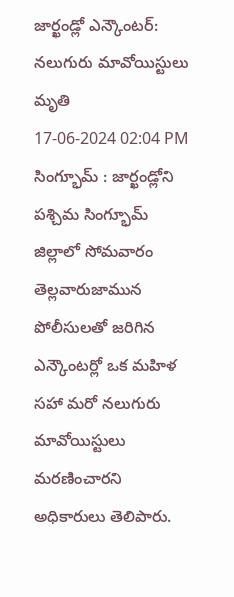జార్ఖండ్లో ఎన్కౌంటర్: నలుగురు మావోయిస్టులు మృతి
17-06-2024 02:04 PM
సింగ్భూమ్ : జార్ఖండ్లోని పశ్చిమ సింగ్భూమ్ జిల్లాలో సోమవారం తెల్లవారుజామున పోలీసులతో జరిగిన ఎన్కౌంటర్లో ఒక మహిళ సహా మరో నలుగురు మావోయిస్టులు మరణించారని అధికారులు తెలిపారు.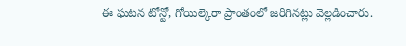ఈ ఘటన టోన్టో, గోయిల్కెరా ప్రాంతంలో జరిగినట్లు వెల్లడించారు.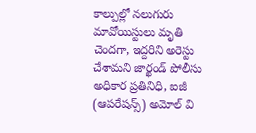కాల్పుల్లో నలుగురు మావోయిస్టులు మృతి చెందగా, ఇద్దరిని అరెస్టు చేశామని జార్ఖండ్ పోలీసు అధికార ప్రతినిధి, ఐజీ (ఆపరేషన్స్) అమోల్ వి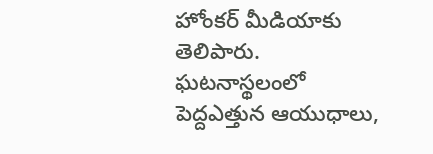హోంకర్ మీడియాకు తెలిపారు. ఘటనాస్థలంలో పెద్దఎత్తున ఆయుధాలు,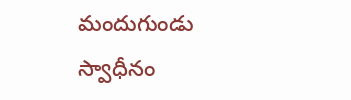మందుగుండు స్వాధీనం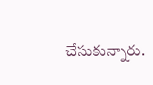చేసుకున్నారు.